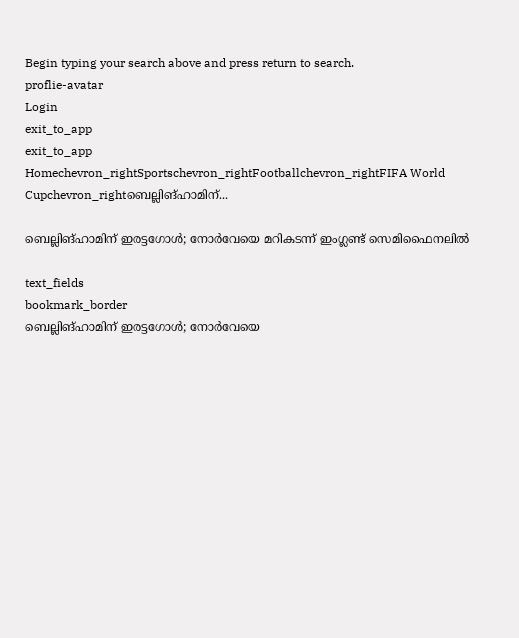Begin typing your search above and press return to search.
proflie-avatar
Login
exit_to_app
exit_to_app
Homechevron_rightSportschevron_rightFootballchevron_rightFIFA World Cupchevron_rightബെല്ലിങ്ഹാമിന്...

ബെല്ലിങ്ഹാമിന് ഇരട്ടഗോൾ; നോർവേയെ മറികടന്ന് ഇംഗ്ലണ്ട് സെമിഫൈനലിൽ

text_fields
bookmark_border
ബെല്ലിങ്ഹാമിന് ഇരട്ടഗോൾ; നോർവേയെ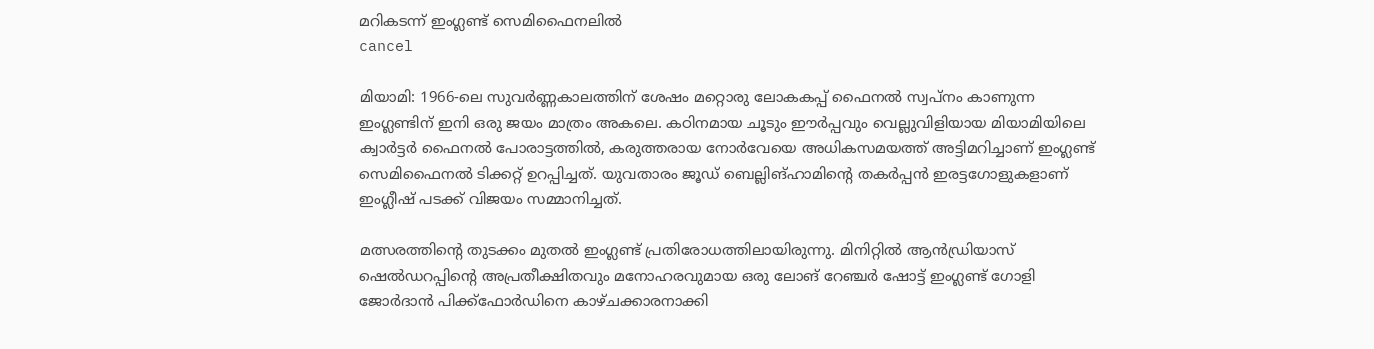മറികടന്ന് ഇംഗ്ലണ്ട് സെമിഫൈനലിൽ
cancel

മിയാമി: 1966-ലെ സുവർണ്ണകാലത്തിന് ശേഷം മറ്റൊരു ലോകകപ്പ് ഫൈനൽ സ്വപ്നം കാണുന്ന ഇംഗ്ലണ്ടിന് ഇനി ഒരു ജയം മാത്രം അകലെ. കഠിനമായ ചൂടും ഈർപ്പവും വെല്ലുവിളിയായ മിയാമിയിലെ ക്വാർട്ടർ ഫൈനൽ പോരാട്ടത്തിൽ, കരുത്തരായ നോർവേയെ അധികസമയത്ത് അട്ടിമറിച്ചാണ് ഇംഗ്ലണ്ട് സെമിഫൈനൽ ടിക്കറ്റ് ഉറപ്പിച്ചത്. യുവതാരം ജൂഡ് ബെല്ലിങ്ഹാമിന്റെ തകർപ്പൻ ഇരട്ടഗോളുകളാണ് ഇംഗ്ലീഷ് പടക്ക് വിജയം സമ്മാനിച്ചത്.

മത്സരത്തിന്റെ തുടക്കം മുതൽ ഇംഗ്ലണ്ട് പ്രതിരോധത്തിലായിരുന്നു. മിനിറ്റിൽ ആൻഡ്രിയാസ് ഷെൽഡറപ്പിന്റെ അപ്രതീക്ഷിതവും മനോഹരവുമായ ഒരു ലോങ് റേഞ്ചർ ഷോട്ട് ഇംഗ്ലണ്ട് ഗോളി ജോർദാൻ പിക്ക്ഫോർഡിനെ കാഴ്ചക്കാരനാക്കി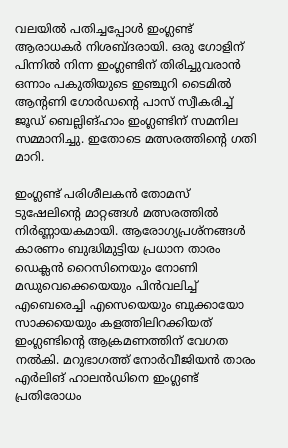വലയിൽ പതിച്ചപ്പോൾ ഇംഗ്ലണ്ട് ആരാധകർ നിശബ്ദരായി. ഒരു ഗോളിന് പിന്നിൽ നിന്ന ഇംഗ്ലണ്ടിന് തിരിച്ചുവരാൻ ഒന്നാം പകുതിയുടെ ഇഞ്ചുറി ടൈമിൽ ആന്റണി ഗോർഡന്റെ പാസ് സ്വീകരിച്ച് ജൂഡ് ബെല്ലിങ്ഹാം ഇംഗ്ലണ്ടിന് സമനില സമ്മാനിച്ചു. ഇതോടെ മത്സരത്തിന്റെ ഗതി മാറി.

ഇംഗ്ലണ്ട് പരിശീലകൻ തോമസ് ടുഷേലിന്റെ മാറ്റങ്ങൾ മത്സരത്തിൽ നിർണ്ണായകമായി. ആരോഗ്യപ്രശ്നങ്ങൾ കാരണം ബുദ്ധിമുട്ടിയ പ്രധാന താരം ഡെക്ലൻ റൈസിനെയും നോണി മഡുവെക്കെയെയും പിൻവലിച്ച് എബെരെച്ചി എസെയെയും ബുക്കായോ സാക്കയെയും കളത്തിലിറക്കിയത് ഇംഗ്ലണ്ടിന്റെ ആക്രമണത്തിന് വേഗത നൽകി. മറുഭാഗത്ത് നോർവീജിയൻ താരം എർലിങ് ഹാലൻഡിനെ ഇംഗ്ലണ്ട് പ്രതിരോധം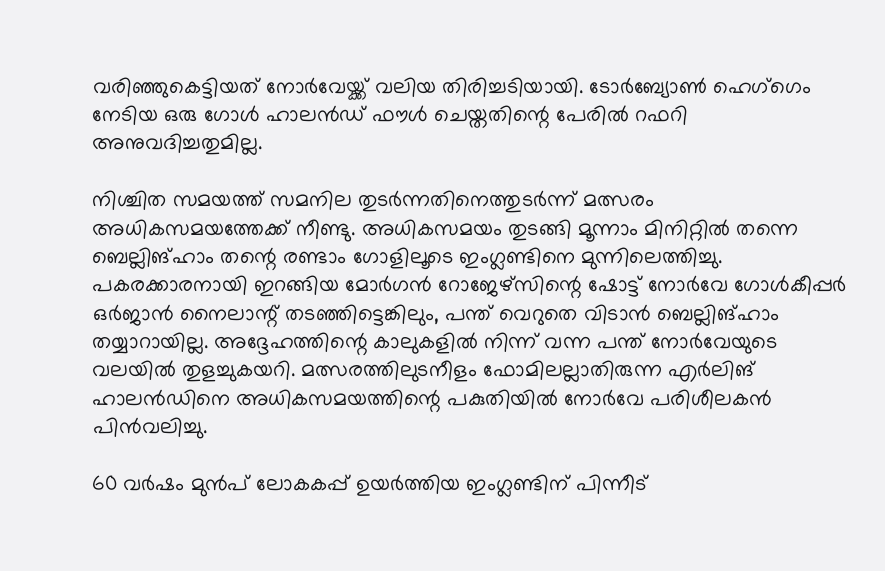വരിഞ്ഞുകെട്ടിയത് നോർവേയ്ക്ക് വലിയ തിരിച്ചടിയായി. ടോർബ്യോൺ ഹെഗ്‌ഗെം നേടിയ ഒരു ഗോൾ ഹാലൻഡ് ഫൗൾ ചെയ്തതിന്റെ പേരിൽ റഫറി അനുവദിച്ചതുമില്ല.

നിശ്ചിത സമയത്ത് സമനില തുടർന്നതിനെത്തുടർന്ന് മത്സരം അധികസമയത്തേക്ക് നീണ്ടു. അധികസമയം തുടങ്ങി മൂന്നാം മിനിറ്റിൽ തന്നെ ബെല്ലിങ്ഹാം തന്റെ രണ്ടാം ഗോളിലൂടെ ഇംഗ്ലണ്ടിനെ മുന്നിലെത്തിച്ചു. പകരക്കാരനായി ഇറങ്ങിയ മോർഗൻ റോജേഴ്സിന്റെ ഷോട്ട് നോർവേ ഗോൾകീപ്പർ ഒർജാൻ നൈലാന്റ് തടഞ്ഞിട്ടെങ്കിലും, പന്ത് വെറുതെ വിടാൻ ബെല്ലിങ്ഹാം തയ്യാറായില്ല. അദ്ദേഹത്തിന്റെ കാലുകളിൽ നിന്ന് വന്ന പന്ത് നോർവേയുടെ വലയിൽ തുളച്ചുകയറി. മത്സരത്തിലുടനീളം ഫോമിലല്ലാതിരുന്ന എർലിങ് ഹാലൻഡിനെ അധികസമയത്തിന്റെ പകുതിയിൽ നോർവേ പരിശീലകൻ പിൻവലിച്ചു.

60 വർഷം മുൻപ് ലോകകപ്പ് ഉയർത്തിയ ഇംഗ്ലണ്ടിന് പിന്നീട്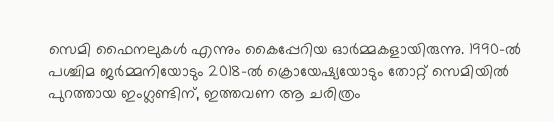സെമി ഫൈനലുകൾ എന്നും കൈപ്പേറിയ ഓർമ്മകളായിരുന്നു. 1990-ൽ പശ്ചിമ ജർമ്മനിയോടും 2018-ൽ ക്രൊയേഷ്യയോടും തോറ്റ് സെമിയിൽ പുറത്തായ ഇംഗ്ലണ്ടിന്, ഇത്തവണ ആ ചരിത്രം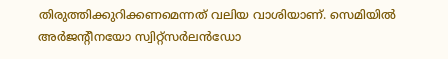തിരുത്തിക്കുറിക്കണമെന്നത് വലിയ വാശിയാണ്. സെമിയിൽ അർജന്റീനയോ സ്വിറ്റ്സർലൻഡോ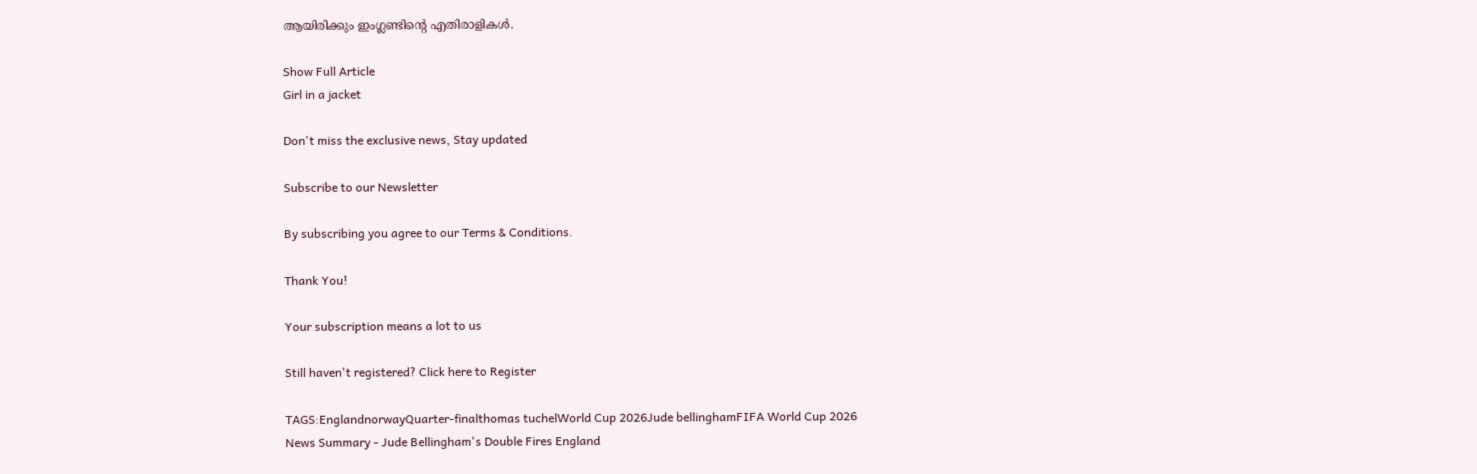ആയിരിക്കും ഇംഗ്ലണ്ടിന്റെ എതിരാളികൾ.

Show Full Article
Girl in a jacket

Don't miss the exclusive news, Stay updated

Subscribe to our Newsletter

By subscribing you agree to our Terms & Conditions.

Thank You!

Your subscription means a lot to us

Still haven't registered? Click here to Register

TAGS:EnglandnorwayQuarter-finalthomas tuchelWorld Cup 2026Jude bellinghamFIFA World Cup 2026
News Summary - Jude Bellingham's Double Fires England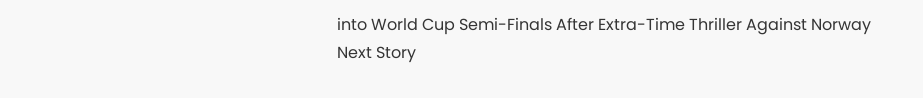into World Cup Semi-Finals After Extra-Time Thriller Against Norway
Next Story